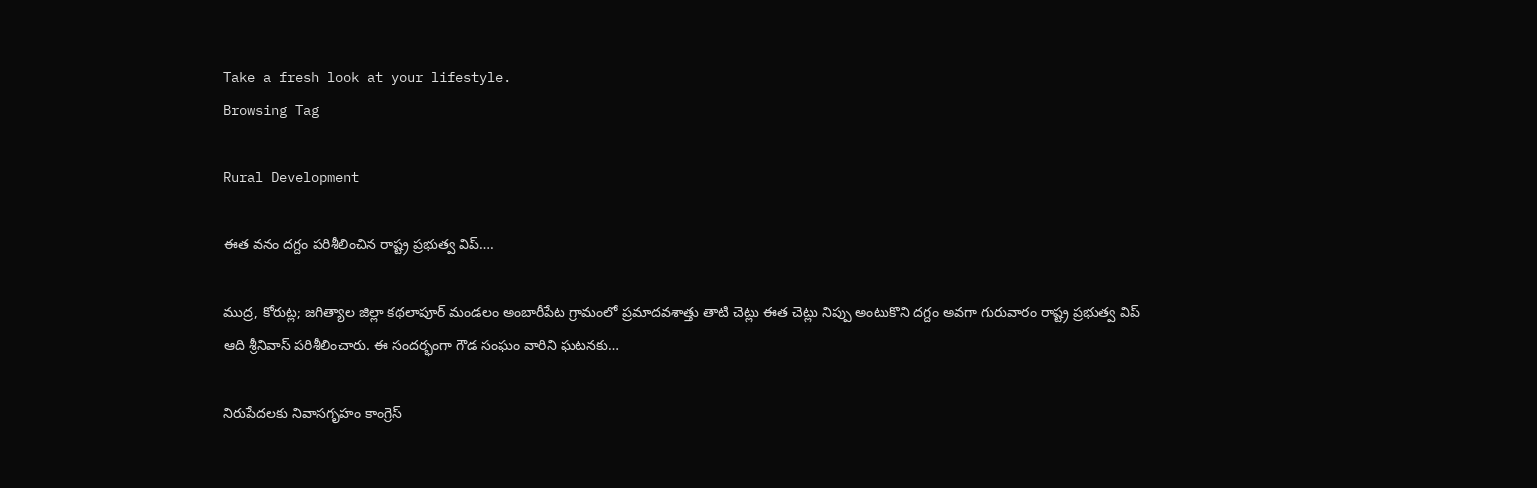Take a fresh look at your lifestyle.
Browsing Tag

Rural Development

ఈత వనం దగ్దం పరిశీలించిన రాష్ట్ర ప్రభుత్వ విప్….

ముద్ర, కోరుట్ల; జగిత్యాల జిల్లా కథలాపూర్ మండలం అంబారీపేట గ్రామంలో ప్రమాదవశాత్తు తాటి చెట్లు ఈత చెట్లు నిప్పు అంటుకొని దగ్దం అవగా గురువారం రాష్ట్ర ప్రభుత్వ విప్ ఆది శ్రీనివాస్ పరిశీలించారు. ఈ సందర్భంగా గౌడ సంఘం వారిని ఘటనకు…

నిరుపేదలకు నివాసగృహం కాంగ్రెస్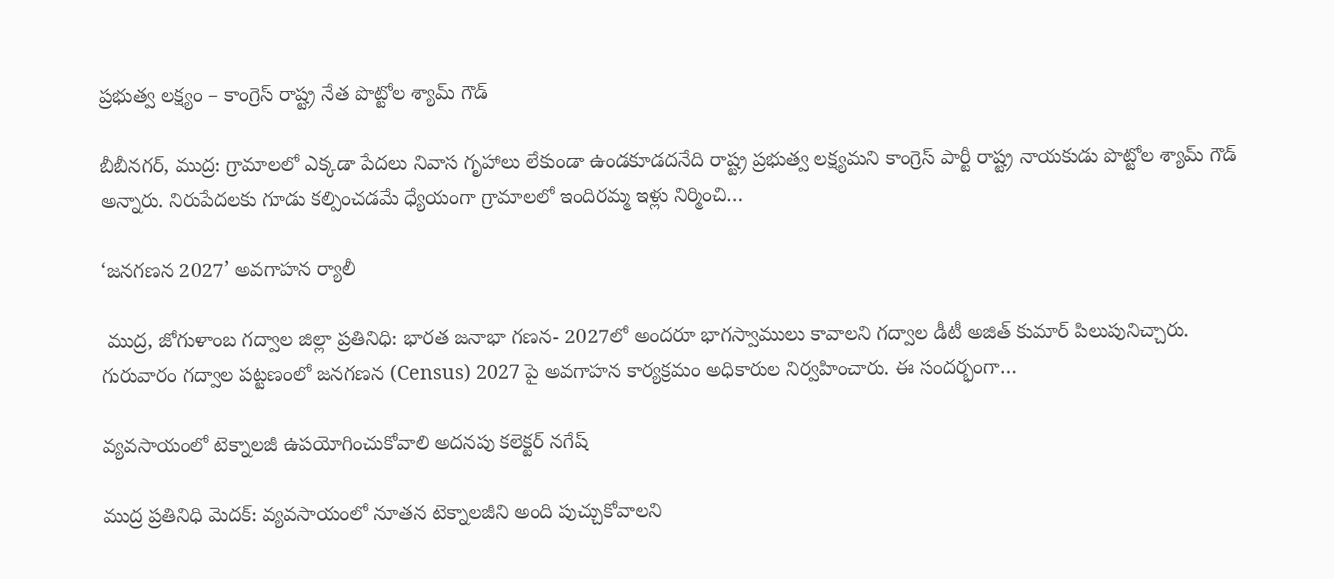ప్రభుత్వ లక్ష్యం – కాంగ్రెస్ రాష్ట్ర నేత పొట్టోల శ్యామ్ గౌడ్

బీబీనగర్, ముద్ర: గ్రామాలలో ఎక్కడా పేదలు నివాస గృహాలు లేకుండా ఉండకూడదనేది రాష్ట్ర ప్రభుత్వ లక్ష్యమని కాంగ్రెస్ పార్టీ రాష్ట్ర నాయకుడు పొట్టోల శ్యామ్ గౌడ్ అన్నారు. నిరుపేదలకు గూడు కల్పించడమే ధ్యేయంగా గ్రామాలలో ఇందిరమ్మ ఇళ్లు నిర్మించి…

‘జనగణన 2027’ అవగాహన ర్యాలీ

 ముద్ర, జోగుళాంబ గద్వాల‌ జిల్లా ప్రతినిధి: భారత జనాభా గణన- 2027లో అందరూ భాగస్వాములు కావాలని గద్వాల డీటీ అజిత్ కుమార్ పిలుపునిచ్చారు. గురువారం గద్వాల పట్టణంలో జనగణన (Census) 2027 పై అవగాహన కార్యక్రమం అధికారుల నిర్వహించారు. ఈ సందర్భంగా…

వ్యవసాయంలో టెక్నాలజీ ఉపయోగించుకోవాలి అదనపు కలెక్టర్ నగేష్

ముద్ర ప్రతినిధి మెదక్: వ్యవసాయంలో నూతన టెక్నాలజీని అంది పుచ్చుకోవాలని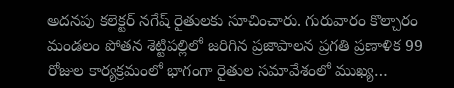అదనపు కలెక్టర్ నగేష్ రైతులకు సూచించారు. గురువారం కొల్చారం మండలం పోతన శెట్టిపల్లిలో జరిగిన ప్రజాపాలన ప్రగతి ప్రణాళిక 99 రోజుల కార్యక్రమంలో భాగంగా రైతుల సమావేశంలో ముఖ్య…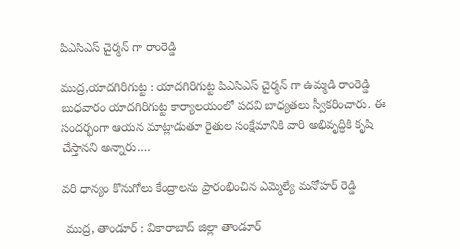పిఎసిఎస్ చైర్మన్ గా రాంరెడ్డి

ముద్ర,యాదగిరిగుట్ట : యాదగిరిగుట్ట పిఎసిఎస్ చైర్మన్ గా ఉమ్మడి రాంరెడ్డి బుధవారం యాదగిరిగుట్ట కార్యాలయంలో పదవి బాధ్యతలు స్వీకరించారు. ఈ సందర్భంగా ఆయన మాట్లాడుతూ రైతుల సంక్షేమానికి వారి అభివృద్ధికి కృషి చేస్తానని అన్నారు.…

వరి ధాన్యం కొనుగోలు కేంద్రాలను ప్రారంభించిన ఎమ్మెల్యే మనోహర్ రెడ్డి

 ముద్ర, తాండూర్ : వికారాబాద్ జిల్లా తాండూర్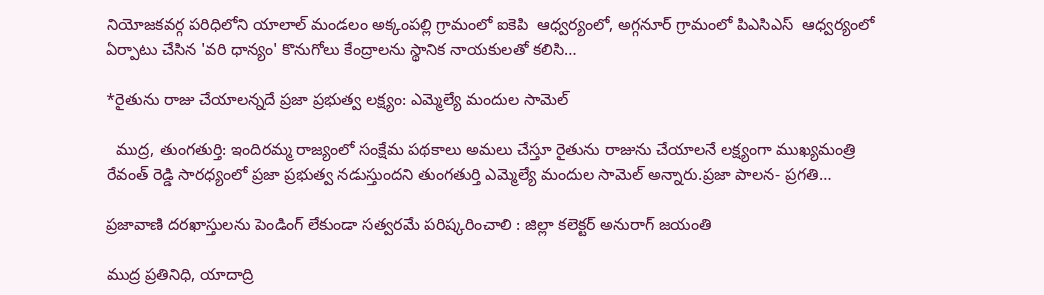నియోజకవర్గ పరిధిలోని యాలాల్ మండలం అక్కంపల్లి గ్రామంలో ఐకెపి  ఆధ్వర్యంలో, అగ్గనూర్ గ్రామంలో పిఎసిఎస్  ఆధ్వర్యంలో ఏర్పాటు చేసిన 'వరి ధాన్యం' కొనుగోలు కేంద్రాలను స్థానిక నాయకులతో కలిసి…

*రైతును రాజు చేయాలన్నదే ప్రజా ప్రభుత్వ లక్ష్యం: ఎమ్మెల్యే మందుల సామెల్

  ముద్ర, తుంగతుర్తి: ఇందిరమ్మ రాజ్యంలో సంక్షేమ పథకాలు అమలు చేస్తూ రైతును రాజును చేయాలనే లక్ష్యంగా ముఖ్యమంత్రి రేవంత్ రెడ్డి సారధ్యంలో ప్రజా ప్రభుత్వ నడుస్తుందని తుంగతుర్తి ఎమ్మెల్యే మందుల సామెల్ అన్నారు.ప్రజా పాలన- ప్రగతి…

ప్రజావాణి దరఖాస్తులను పెండింగ్ లేకుండా సత్వరమే పరిష్కరించాలి : జిల్లా కలెక్టర్ అనురాగ్ జయంతి

ముద్ర ప్రతినిధి, యాదాద్రి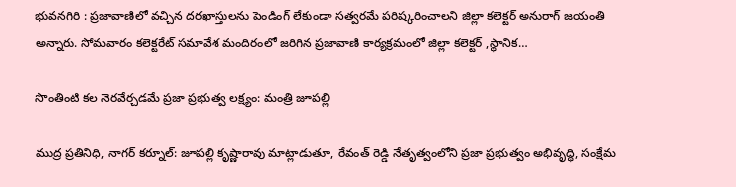భువనగిరి : ప్రజావాణిలో వచ్చిన దరఖాస్తులను పెండింగ్ లేకుండా సత్వరమే పరిష్కరించాలని జిల్లా కలెక్టర్ అనురాగ్ జయంతి అన్నారు. సోమవారం కలెక్టరేట్ సమావేశ మందిరంలో జరిగిన ప్రజావాణి కార్యక్రమంలో జిల్లా కలెక్టర్ ,స్థానిక…

సొంతింటి కల నెరవేర్చడమే ప్రజా ప్రభుత్వ లక్ష్యం: మంత్రి జూపల్లి

ముద్ర ప్రతినిధి, నాగర్ కర్నూల్: జూపల్లి కృష్ణారావు మాట్లాడుతూ, రేవంత్ రెడ్డి నేతృత్వంలోని ప్రజా ప్రభుత్వం అభివృద్ధి, సంక్షేమ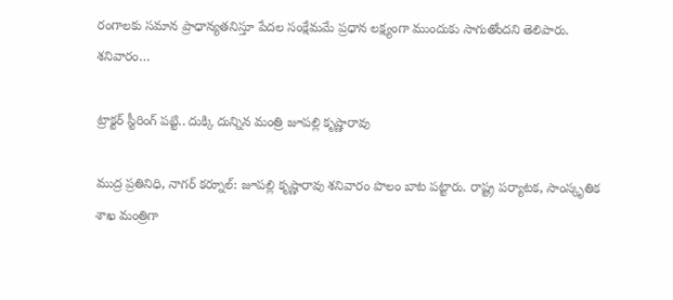రంగాలకు సమాన ప్రాధాన్యతనిస్తూ పేదల సంక్షేమమే ప్రధాన లక్ష్యంగా ముందుకు సాగుతోందని తెలిపారు. శనివారం…

ట్రాక్టర్ స్టీరింగ్ పట్టి.. దుక్కి దున్నిన మంత్రి జూపల్లి కృష్ణారావు

ముద్ర ప్రతినిధి, నాగర్ కర్నూల్: జూపల్లి కృష్ణారావు శనివారం పొలం బాట పట్టారు. రాష్ట్ర పర్యాటక, సాంస్కృతిక శాఖ మంత్రిగా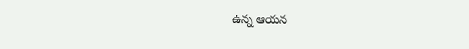ఉన్న ఆయన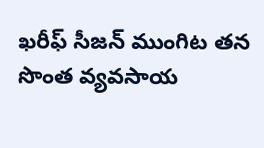ఖరీఫ్ సీజన్ ముంగిట తన సొంత వ్యవసాయ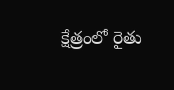క్షేత్రంలో రైతు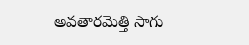అవతారమెత్తి సాగు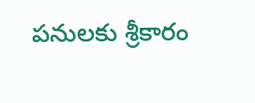పనులకు శ్రీకారం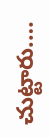చుట్టారు.…